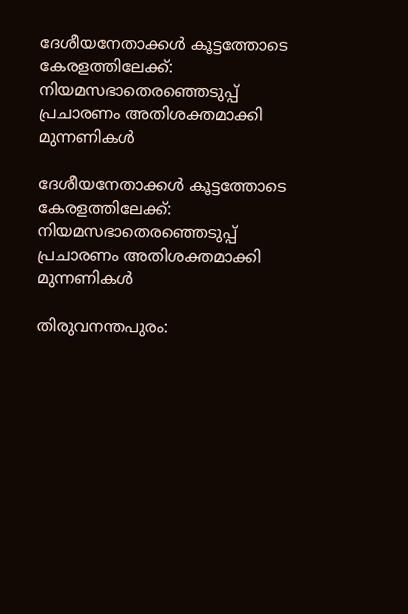ദേശീയനേതാക്കള്‍ കൂട്ടത്തോടെ കേരളത്തിലേക്ക്: നിയമസഭാതെരഞ്ഞെടുപ്പ് പ്രചാരണം അതിശക്തമാക്കി മുന്നണികള്‍

ദേശീയനേതാക്കള്‍ കൂട്ടത്തോടെ കേരളത്തിലേക്ക്: നിയമസഭാതെരഞ്ഞെടുപ്പ് പ്രചാരണം അതിശക്തമാക്കി മുന്നണികള്‍

തിരുവനന്തപുരം: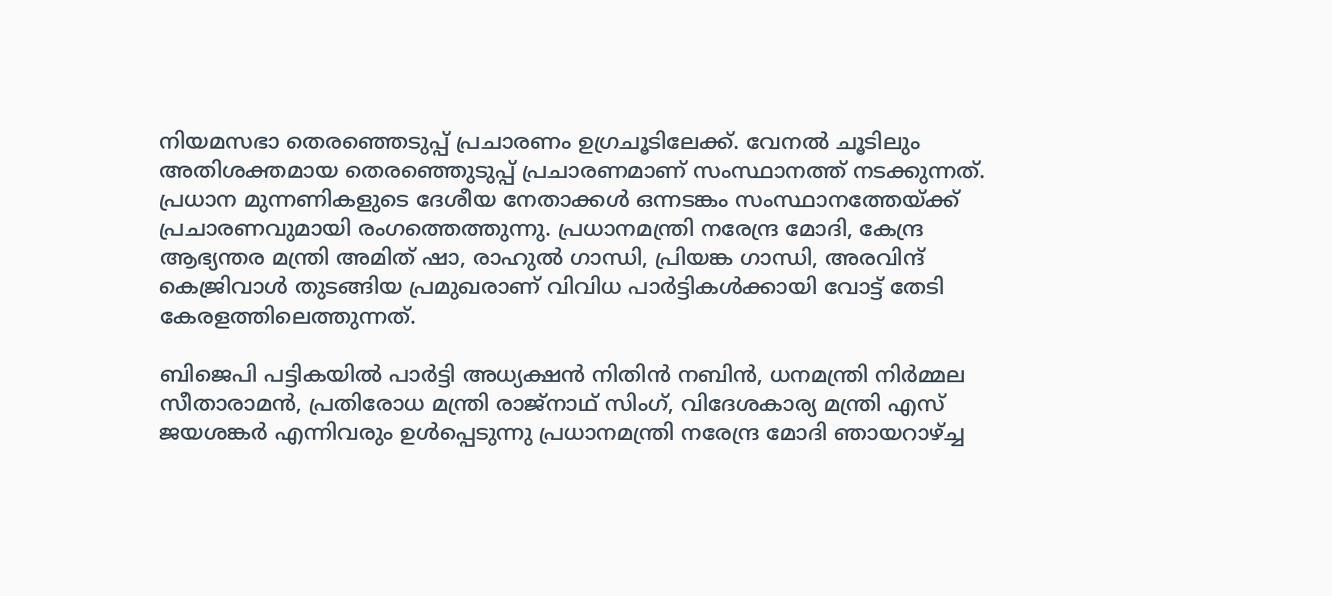നിയമസഭാ തെരഞ്ഞെടുപ്പ് പ്രചാരണം ഉഗ്രചൂടിലേക്ക്. വേനല്‍ ചൂടിലും അതിശക്തമായ തെരഞ്ഞെുടുപ്പ് പ്രചാരണമാണ് സംസ്ഥാനത്ത് നടക്കുന്നത്. പ്രധാന മുന്നണികളുടെ ദേശീയ നേതാക്കള്‍ ഒന്നടങ്കം സംസ്ഥാനത്തേയ്ക്ക് പ്രചാരണവുമായി രംഗത്തെത്തുന്നു. പ്രധാനമന്ത്രി നരേന്ദ്ര മോദി, കേന്ദ്ര ആഭ്യന്തര മന്ത്രി അമിത് ഷാ, രാഹുല്‍ ഗാന്ധി, പ്രിയങ്ക ഗാന്ധി, അരവിന്ദ് കെജ്രിവാള്‍ തുടങ്ങിയ പ്രമുഖരാണ് വിവിധ പാര്‍ട്ടികള്‍ക്കായി വോട്ട് തേടി കേരളത്തിലെത്തുന്നത്.

ബിജെപി പട്ടികയില്‍ പാര്‍ട്ടി അധ്യക്ഷന്‍ നിതിന്‍ നബിന്‍, ധനമന്ത്രി നിര്‍മ്മല സീതാരാമന്‍, പ്രതിരോധ മന്ത്രി രാജ്നാഥ് സിംഗ്, വിദേശകാര്യ മന്ത്രി എസ് ജയശങ്കര്‍ എന്നിവരും ഉള്‍പ്പെടുന്നു പ്രധാനമന്ത്രി നരേന്ദ്ര മോദി ഞായറാഴ്ച്ച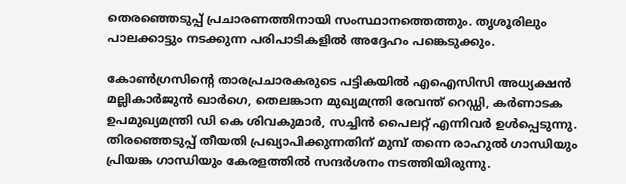തെരഞ്ഞെടുപ്പ് പ്രചാരണത്തിനായി സംസ്ഥാനത്തെത്തും. തൃശൂരിലും പാലക്കാട്ടും നടക്കുന്ന പരിപാടികളില്‍ അദ്ദേഹം പങ്കെടുക്കും.

കോണ്‍ഗ്രസിന്റെ താരപ്രചാരകരുടെ പട്ടികയില്‍ എഐസിസി അധ്യക്ഷന്‍ മല്ലികാര്‍ജുന്‍ ഖാര്‍ഗെ, തെലങ്കാന മുഖ്യമന്ത്രി രേവന്ത് റെഡ്ഡി, കര്‍ണാടക ഉപമുഖ്യമന്ത്രി ഡി കെ ശിവകുമാര്‍, സച്ചിന്‍ പൈലറ്റ് എന്നിവര്‍ ഉള്‍പ്പെടുന്നു. തിരഞ്ഞെടുപ്പ് തീയതി പ്രഖ്യാപിക്കുന്നതിന് മുമ്പ് തന്നെ രാഹുല്‍ ഗാന്ധിയും പ്രിയങ്ക ഗാന്ധിയും കേരളത്തില്‍ സന്ദര്‍ശനം നടത്തിയിരുന്നു.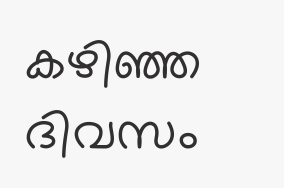കഴിഞ്ഞ ദിവസം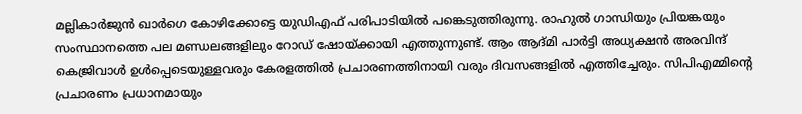മല്ലികാര്‍ജുന്‍ ഖാര്‍ഗെ കോഴിക്കോട്ടെ യുഡിഎഫ് പരിപാടിയില്‍ പങ്കെടുത്തിരുന്നു. രാഹുല്‍ ഗാന്ധിയും പ്രിയങ്കയും സംസ്ഥാനത്തെ പല മണ്ഡലങ്ങളിലും റോഡ് ഷോയ്ക്കായി എത്തുന്നുണ്ട്. ആം ആദ്മി പാര്‍ട്ടി അധ്യക്ഷന്‍ അരവിന്ദ് കെജ്രിവാള്‍ ഉള്‍പ്പെടെയുള്ളവരും കേരളത്തില്‍ പ്രചാരണത്തിനായി വരും ദിവസങ്ങളില്‍ എത്തിച്ചേരും. സിപിഎമ്മിന്റെ പ്രചാരണം പ്രധാനമായും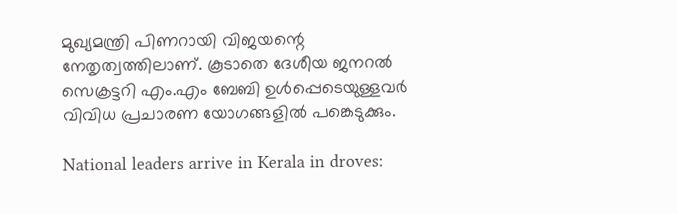മുഖ്യമന്ത്രി പിണറായി വിജയന്റെ നേതൃത്വത്തിലാണ്. കൂടാതെ ദേശീയ ജനറല്‍ സെക്രട്ടറി എം.എം ബേബി ഉള്‍പ്പെടെയുള്ളവര്‍ വിവിധ പ്രചാരണ യോഗങ്ങളില്‍ പങ്കെടുക്കും.

National leaders arrive in Kerala in droves: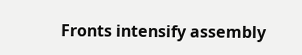Fronts intensify assembly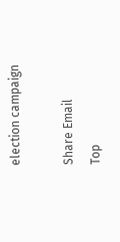election campaign

Share Email
Top